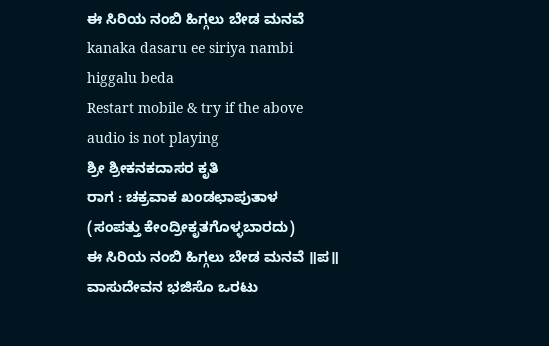ಈ ಸಿರಿಯ ನಂಬಿ ಹಿಗ್ಗಲು ಬೇಡ ಮನವೆ kanaka dasaru ee siriya nambi higgalu beda
Restart mobile & try if the above audio is not playing
ಶ್ರೀ ಶ್ರೀಕನಕದಾಸರ ಕೃತಿ
ರಾಗ : ಚಕ್ರವಾಕ ಖಂಡಛಾಪುತಾಳ
(ಸಂಪತ್ತು ಕೇಂದ್ರೀಕೃತಗೊಳ್ಳಬಾರದು)
ಈ ಸಿರಿಯ ನಂಬಿ ಹಿಗ್ಗಲು ಬೇಡ ಮನವೆ ॥ಪ॥
ವಾಸುದೇವನ ಭಜಿಸೊ ಒರಟು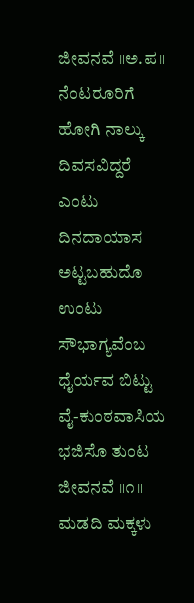ಜೀವನವೆ ॥ಅ.ಪ॥
ನೆಂಟರೂರಿಗೆ ಹೋಗಿ ನಾಲ್ಕು ದಿವಸವಿದ್ದರೆ
ಎಂಟು ದಿನದಾಯಾಸ ಅಟ್ಟಬಹುದೊ
ಉಂಟು ಸೌಭಾಗ್ಯವೆಂಬ ಧೈರ್ಯವ ಬಿಟ್ಟು
ವೈ-ಕುಂಠವಾಸಿಯ ಭಜಿಸೊ ತುಂಟ ಜೀವನವೆ ॥೧॥
ಮಡದಿ ಮಕ್ಕಳು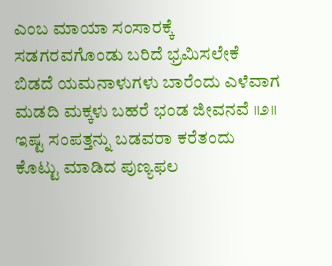ಎಂಬ ಮಾಯಾ ಸಂಸಾರಕ್ಕೆ
ಸಡಗರವಗೊಂಡು ಬರಿದೆ ಭ್ರಮಿಸಲೇಕೆ
ಬಿಡದೆ ಯಮನಾಳುಗಳು ಬಾರೆಂದು ಎಳೆವಾಗ
ಮಡದಿ ಮಕ್ಕಳು ಬಹರೆ ಭಂಡ ಜೀವನವೆ ॥೨॥
ಇಷ್ಟ ಸಂಪತ್ತನ್ನು ಬಡವರಾ ಕರೆತಂದು
ಕೊಟ್ಟು ಮಾಡಿದ ಪುಣ್ಯಫಲ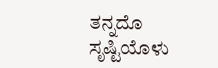ತನ್ನದೊ
ಸೃಷ್ಟಿಯೊಳು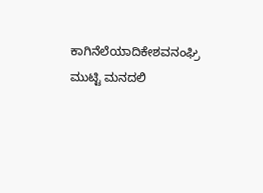ಕಾಗಿನೆಲೆಯಾದಿಕೇಶವನಂಘ್ರಿ
ಮುಟ್ಟಿ ಮನದಲಿ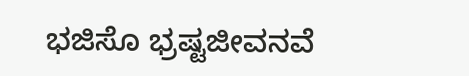ಭಜಿಸೊ ಭ್ರಷ್ಟಜೀವನವೆ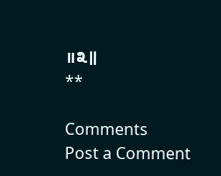॥೩॥
**

Comments
Post a Comment